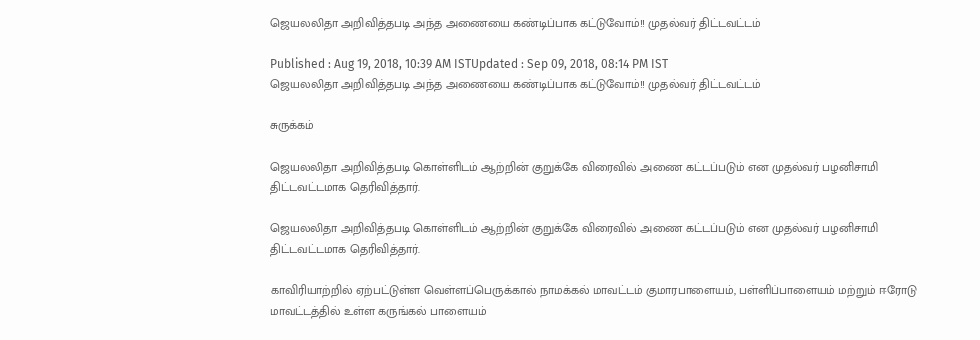ஜெயலலிதா அறிவித்தபடி அந்த அணையை கண்டிப்பாக கட்டுவோம்!! முதல்வர் திட்டவட்டம்

Published : Aug 19, 2018, 10:39 AM ISTUpdated : Sep 09, 2018, 08:14 PM IST
ஜெயலலிதா அறிவித்தபடி அந்த அணையை கண்டிப்பாக கட்டுவோம்!! முதல்வர் திட்டவட்டம்

சுருக்கம்

ஜெயலலிதா அறிவித்தபடி கொள்ளிடம் ஆற்றின் குறுக்கே விரைவில் அணை கட்டப்படும் என முதல்வர் பழனிசாமி திட்டவட்டமாக தெரிவித்தார்.

ஜெயலலிதா அறிவித்தபடி கொள்ளிடம் ஆற்றின் குறுக்கே விரைவில் அணை கட்டப்படும் என முதல்வர் பழனிசாமி திட்டவட்டமாக தெரிவித்தார்.

காவிரியாற்றில் ஏற்பட்டுள்ள வெள்ளப்பெருக்கால் நாமக்கல் மாவட்டம் குமாரபாளையம், பள்ளிப்பாளையம் மற்றும் ஈரோடு மாவட்டத்தில் உள்ள கருங்கல் பாளையம்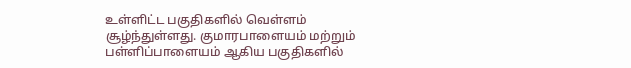உள்ளிட்ட பகுதிகளில் வெள்ளம் சூழ்ந்துள்ளது. குமாரபாளையம் மற்றும் பள்ளிப்பாளையம் ஆகிய பகுதிகளில்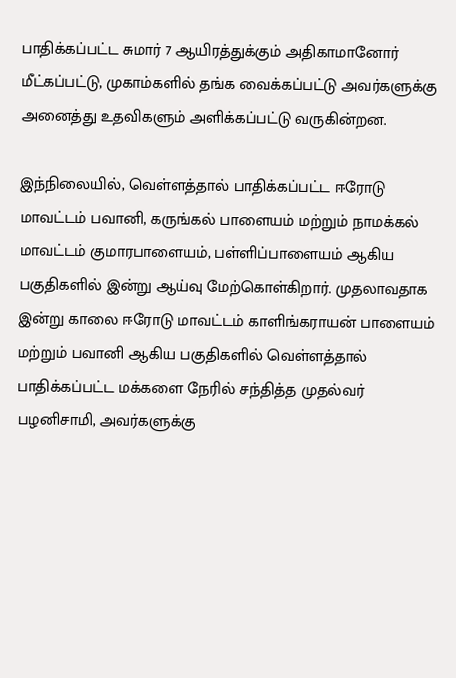பாதிக்கப்பட்ட சுமார் 7 ஆயிரத்துக்கும் அதிகாமானோர் மீட்கப்பட்டு, முகாம்களில் தங்க வைக்கப்பட்டு அவர்களுக்கு அனைத்து உதவிகளும் அளிக்கப்பட்டு வருகின்றன.

இந்நிலையில், வெள்ளத்தால் பாதிக்கப்பட்ட ஈரோடு மாவட்டம் பவானி, கருங்கல் பாளையம் மற்றும் நாமக்கல் மாவட்டம் குமாரபாளையம், பள்ளிப்பாளையம் ஆகிய பகுதிகளில் இன்று ஆய்வு மேற்கொள்கிறார். முதலாவதாக இன்று காலை ஈரோடு மாவட்டம் காளிங்கராயன் பாளையம் மற்றும் பவானி ஆகிய பகுதிகளில் வெள்ளத்தால் பாதிக்கப்பட்ட மக்களை நேரில் சந்தித்த முதல்வர் பழனிசாமி, அவர்களுக்கு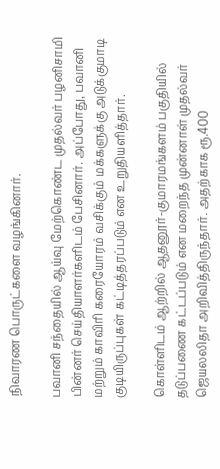நிவாரண பொருட்களை வழங்கினார்.

பவானி சந்தையில் ஆய்வு மேற்கொண்ட முதல்வர் பழனிசாமி பின்னர் செய்தியாளர்களிடம் பேசினார். அப்போது, பவானி மற்றும் காவிரி கரையோரம் வசிக்கும் மக்களுக்கு அடுக்குமாடி குடியிருப்புகள் கட்டித்தரப்படும் என உறுதியளித்தார்.

கொள்ளிடம் ஆற்றில் ஆதனூர்-குமாரமங்களம் பகுதியில் தடுப்பணை கட்டப்படும் என மறைந்த முன்னாள் முதல்வர் ஜெயலலிதா அறிவித்திருந்தார். அதற்காக ரூ.400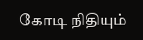கோடி நிதியும்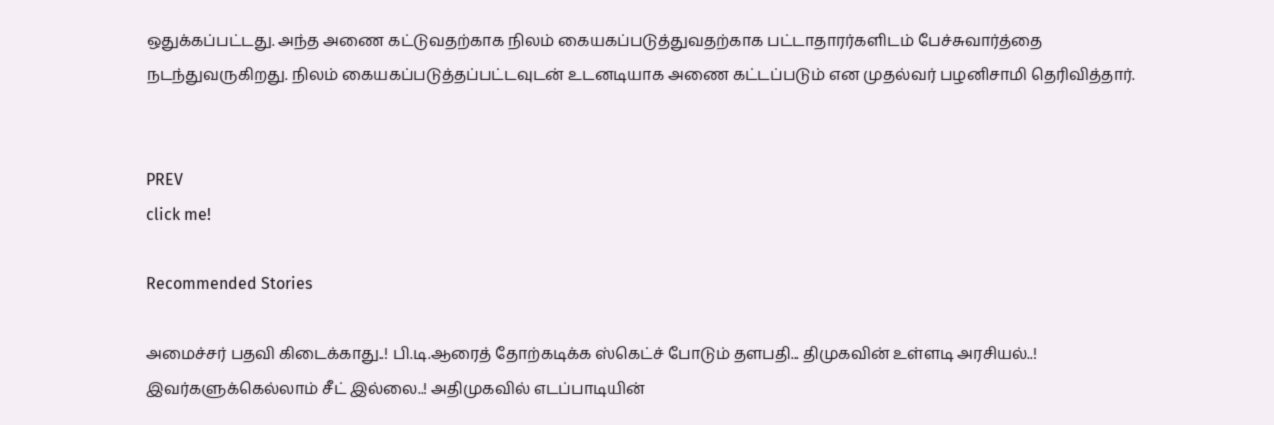ஒதுக்கப்பட்டது. அந்த அணை கட்டுவதற்காக நிலம் கையகப்படுத்துவதற்காக பட்டாதாரர்களிடம் பேச்சுவார்த்தை நடந்துவருகிறது. நிலம் கையகப்படுத்தப்பட்டவுடன் உடனடியாக அணை கட்டப்படும் என முதல்வர் பழனிசாமி தெரிவித்தார்.


PREV
click me!

Recommended Stories

அமைச்சர் பதவி கிடைக்காது..! பி.டி.ஆரைத் தோற்கடிக்க ஸ்கெட்ச் போடும் தளபதி... திமுகவின் உள்ளடி அரசியல்..!
இவர்களுக்கெல்லாம் சீட் இல்லை..! அதிமுகவில் எடப்பாடியின்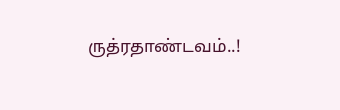ருத்ரதாண்டவம்..!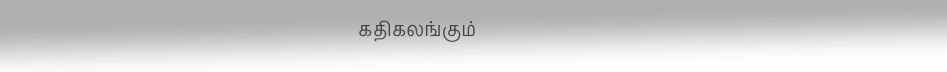கதிகலங்கும்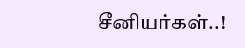சீனியர்கள்..!